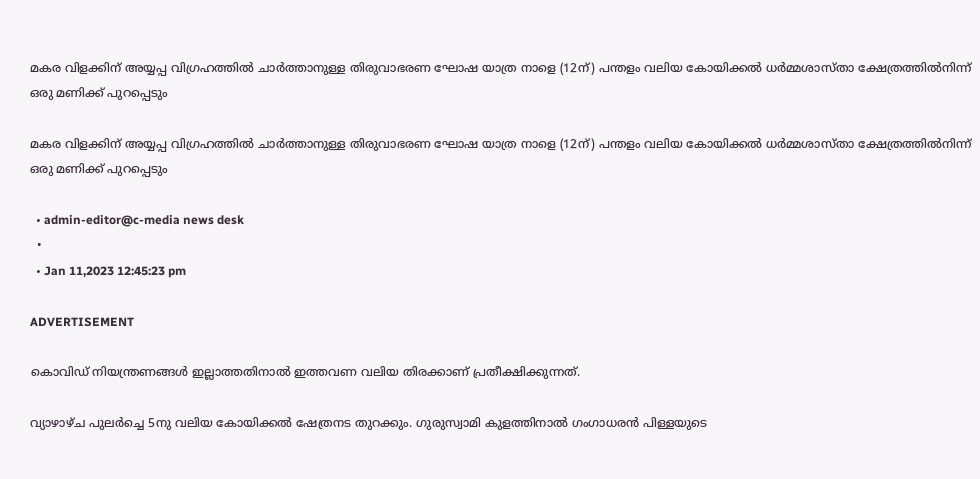മകര വിളക്കിന് അയ്യപ്പ വിഗ്രഹത്തിൽ ചാർത്താനുള്ള തിരുവാഭരണ ഘോഷ യാത്ര നാളെ (12ന്) പന്തളം വലിയ കോയിക്കൽ ധർമ്മശാസ്താ ക്ഷേത്രത്തിൽനിന്ന് ഒരു മണിക്ക് പുറപ്പെടും

മകര വിളക്കിന് അയ്യപ്പ വിഗ്രഹത്തിൽ ചാർത്താനുള്ള തിരുവാഭരണ ഘോഷ യാത്ര നാളെ (12ന്) പന്തളം വലിയ കോയിക്കൽ ധർമ്മശാസ്താ ക്ഷേത്രത്തിൽനിന്ന് ഒരു മണിക്ക് പുറപ്പെടും

  • admin-editor@c-media news desk
  •
  • Jan 11,2023 12:45:23 pm

ADVERTISEMENT

കൊവിഡ് നിയന്ത്രണങ്ങൾ ഇല്ലാത്തതിനാൽ ഇത്തവണ വലിയ തിരക്കാണ് പ്രതീക്ഷിക്കുന്നത്.

വ്യാഴാഴ്ച പുലർച്ചെ 5നു വലിയ കോയിക്കൽ ഷേത്രനട തുറക്കും. ഗുരുസ്വാമി കുളത്തിനാൽ ഗംഗാധരൻ പിള്ളയുടെ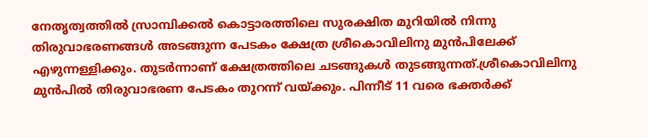നേതൃത്വത്തിൽ സ്രാമ്പിക്കൽ കൊട്ടാരത്തിലെ സുരക്ഷിത മുറിയിൽ നിന്നു തിരുവാഭരണങ്ങൾ അടങ്ങുന്ന പേടകം ക്ഷേത്ര ശ്രീകൊവിലിനു മുൻപിലേക്ക് എഴുന്നള്ളിക്കും. തുടർന്നാണ് ക്ഷേത്രത്തിലെ ചടങ്ങുകൾ തുടങ്ങുന്നത്.ശ്രീകൊവിലിനു മുൻപിൽ തിരുവാഭരണ പേടകം തുറന്ന് വയ്ക്കും. പിന്നീട് 11 വരെ ഭക്തർക്ക്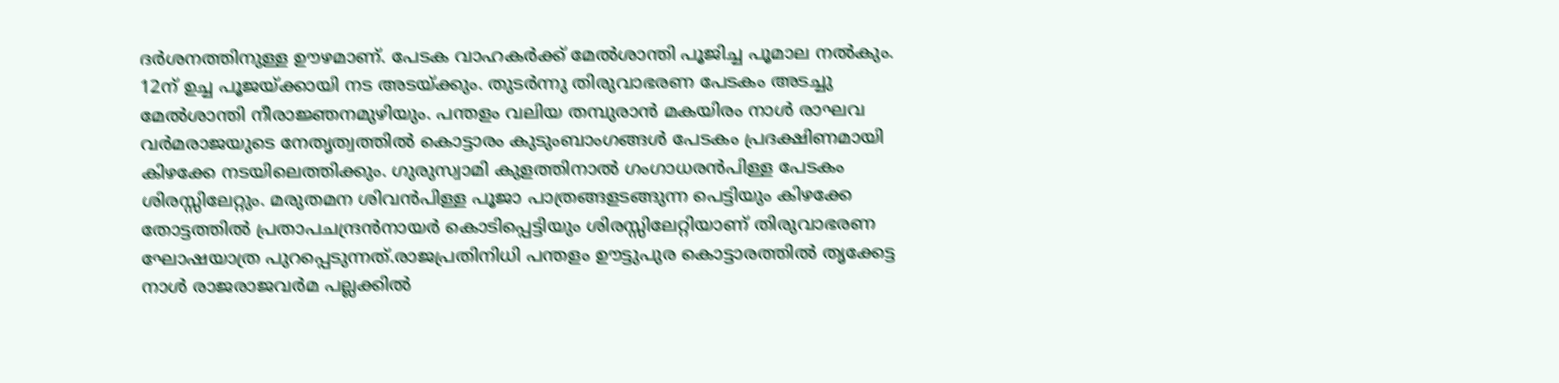ദർശനത്തിനുള്ള ഊഴമാണ്. പേടക വാഹകർക്ക് മേൽശാന്തി പൂജിച്ച പൂമാല നൽകും. 12ന് ഉച്ച പൂജയ്ക്കായി നട അടയ്ക്കും. തുടർന്നു തിരുവാഭരണ പേടകം അടച്ചു മേൽശാന്തി നീരാജ്ഞനമുഴിയും. പന്തളം വലിയ തമ്പുരാൻ മകയിരം നാൾ രാഘവ വർമരാജയുടെ നേതൃത്വത്തിൽ കൊട്ടാരം കുടുംബാംഗങ്ങൾ പേടകം പ്രദക്ഷിണമായി കിഴക്കേ നടയിലെത്തിക്കും. ഗുരുസ്വാമി കുളത്തിനാൽ ഗംഗാധരൻപിള്ള പേടകം ശിരസ്സിലേറ്റും. മരുതമന ശിവൻപിള്ള പൂജാ പാത്രങ്ങളടങ്ങുന്ന പെട്ടിയും കിഴക്കേ തോട്ടത്തിൽ പ്രതാപചന്ദ്രൻനായർ കൊടിപ്പെട്ടിയും ശിരസ്സിലേറ്റിയാണ് തിരുവാഭരണ ഘോഷയാത്ര പുറപ്പെടുന്നത്.രാജപ്രതിനിധി പന്തളം ഊട്ടുപുര കൊട്ടാരത്തിൽ തൃക്കേട്ട നാൾ രാജരാജവർമ പല്ലക്കിൽ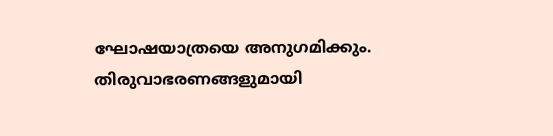ഘോഷയാത്രയെ അനുഗമിക്കും. തിരുവാഭരണങ്ങളുമായി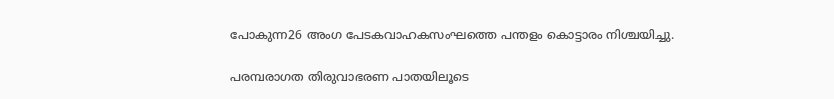പോകുന്ന26 അംഗ പേടകവാഹകസംഘത്തെ പന്തളം കൊട്ടാരം നിശ്ചയിച്ചു.

പരമ്പരാഗത തിരുവാഭരണ പാതയിലൂടെ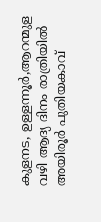കുളനട, ഉള്ളന്നൂർ,ആറന്മുള വഴി ആദ്യ ദിനം രാത്രിയിൽ അയിരൂർ പുതിയകാവ്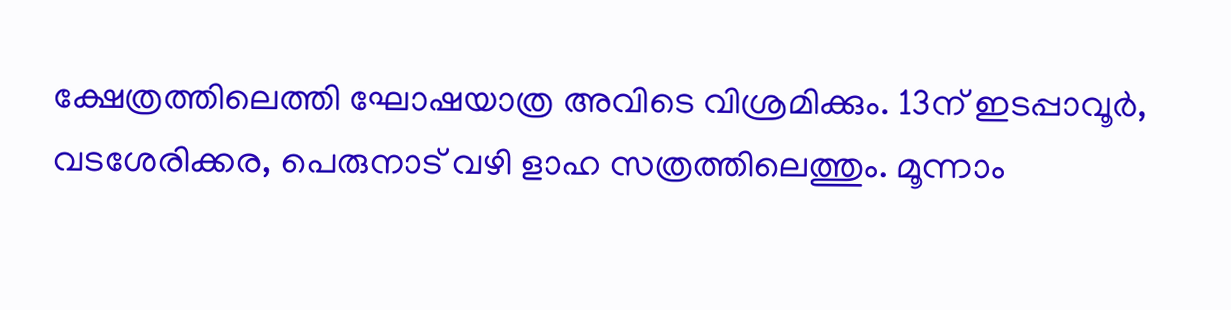ക്ഷേത്രത്തിലെത്തി ഘോഷയാത്ര അവിടെ വിശ്രമിക്കും. 13ന് ഇടപ്പാവൂർ, വടശേരിക്കര, പെരുനാട് വഴി ളാഹ സത്രത്തിലെത്തും. മൂന്നാം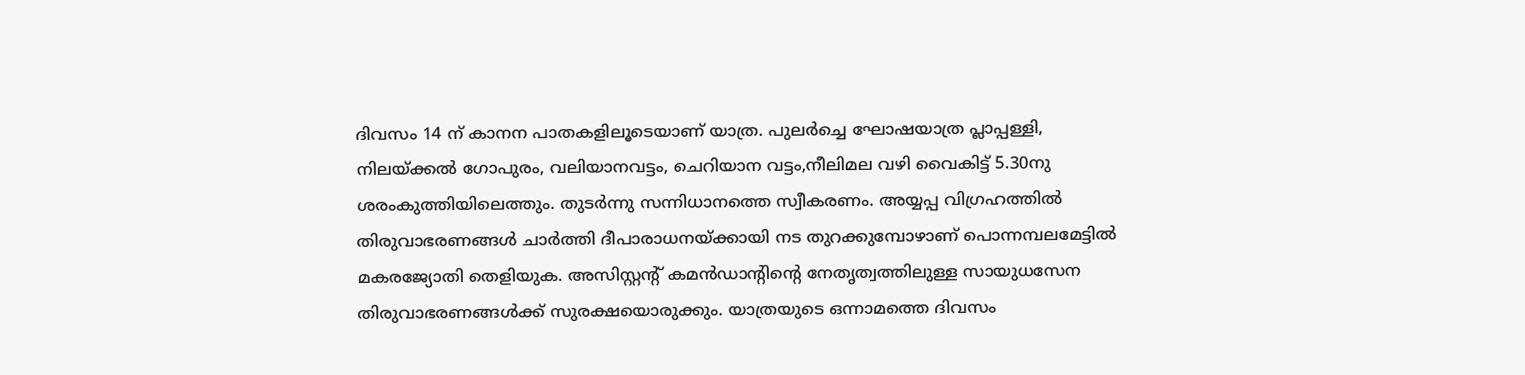ദിവസം 14 ന് കാനന പാതകളിലൂടെയാണ് യാത്ര. പുലർച്ചെ ഘോഷയാത്ര പ്ലാപ്പള്ളി, നിലയ്ക്കൽ ഗോപുരം, വലിയാനവട്ടം, ചെറിയാന വട്ടം,നീലിമല വഴി വൈകിട്ട് 5.30നു ശരംകുത്തിയിലെത്തും. തുടർന്നു സന്നിധാനത്തെ സ്വീകരണം. അയ്യപ്പ വിഗ്രഹത്തിൽ തിരുവാഭരണങ്ങൾ ചാർത്തി ദീപാരാധനയ്ക്കായി നട തുറക്കുമ്പോഴാണ് പൊന്നമ്പലമേട്ടിൽ മകരജ്യോതി തെളിയുക. അസിസ്റ്റന്റ് കമൻഡാന്റിന്റെ നേതൃത്വത്തിലുള്ള സായുധസേന തിരുവാഭരണങ്ങൾക്ക് സുരക്ഷയൊരുക്കും. യാത്രയുടെ ഒന്നാമത്തെ ദിവസം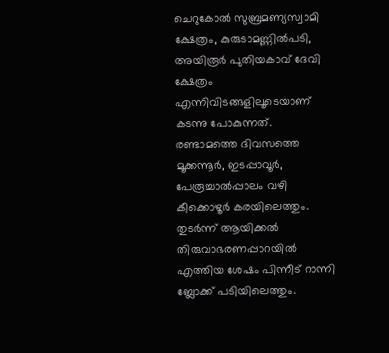ചെറുകോൽ സുബ്രമണ്യസ്വാമി ക്ഷേത്രം, കുരുടാമണ്ണിൽപടി, അയിരൂർ പുതിയകാവ് ദേവി ക്ഷേത്രം എന്നിവിടങ്ങളിലൂടെയാണ് കടന്നു പോകുന്നത്. രണ്ടാമത്തെ ദിവസത്തെ മൂക്കന്നൂർ, ഇടപ്പാവൂർ, പേരൂച്ചാൽപ്പാലം വഴി കീക്കൊഴൂർ കരയിലെത്തും. തുടർന്ന് ആയിക്കൽ തിരുവാഭരണപ്പാറയിൽ എത്തിയ ശേഷം പിന്നീട് റാന്നി ബ്ലോക്ക് പടിയിലെത്തും.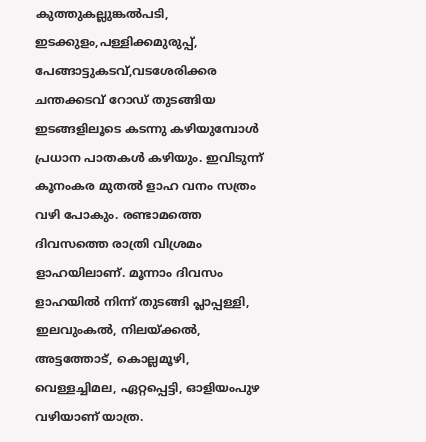കുത്തുകല്ലുങ്കൽപടി, ഇടക്കുളം,പള്ളിക്കമുരുപ്പ്, പേങ്ങാട്ടുകടവ്,വടശേരിക്കര ചന്തക്കടവ് റോഡ് തുടങ്ങിയ ഇടങ്ങളിലൂടെ കടന്നു കഴിയുമ്പോൾ പ്രധാന പാതകൾ കഴിയും. ഇവിടുന്ന് കൂനംകര മുതൽ ളാഹ വനം സത്രം വഴി പോകും. രണ്ടാമത്തെ ദിവസത്തെ രാത്രി വിശ്രമം ളാഹയിലാണ്. മൂന്നാം ദിവസം ളാഹയിൽ നിന്ന് തുടങ്ങി പ്ലാപ്പള്ളി, ഇലവുംകൽ, നിലയ്ക്കൽ, അട്ടത്തോട്, കൊല്ലമൂഴി, വെള്ളച്ചിമല, ഏറ്റപ്പെട്ടി, ഓളിയംപുഴ വഴിയാണ് യാത്ര.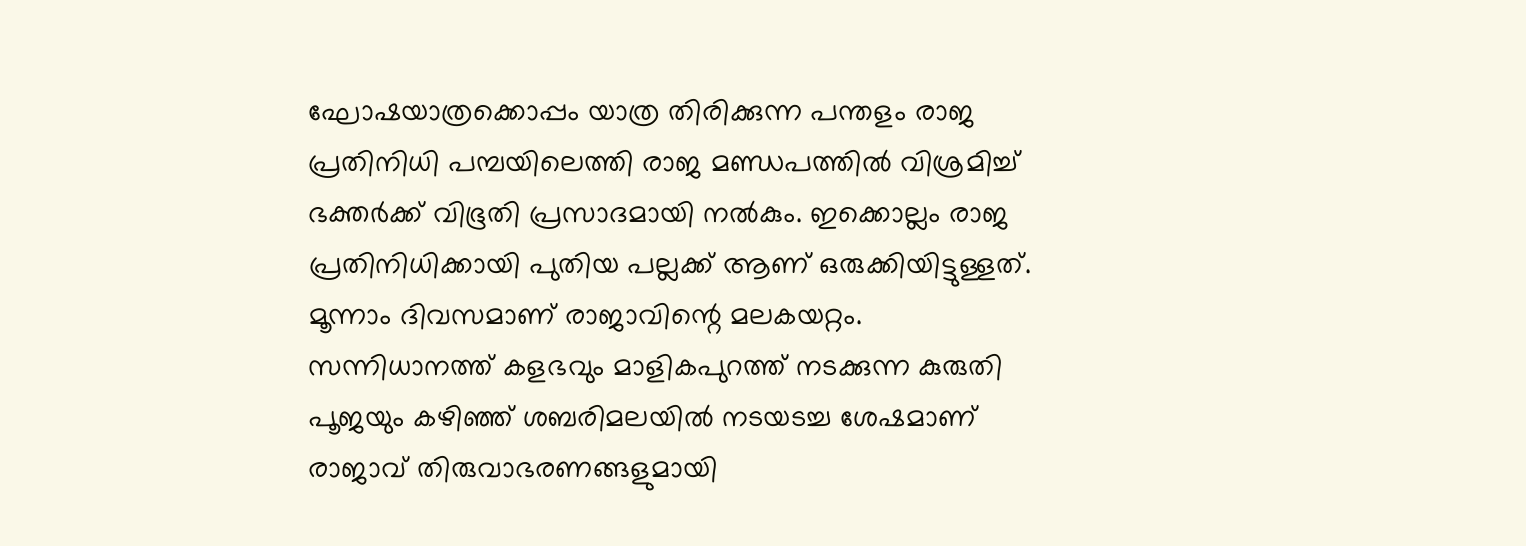ഘോഷയാത്രക്കൊപ്പം യാത്ര തിരിക്കുന്ന പന്തളം രാജ പ്രതിനിധി പമ്പയിലെത്തി രാജ മണ്ഡപത്തിൽ വിശ്രമിച്ച് ഭക്തർക്ക് വിഭൂതി പ്രസാദമായി നൽകും. ഇക്കൊല്ലം രാജ പ്രതിനിധിക്കായി പുതിയ പല്ലക്ക് ആണ് ഒരുക്കിയിട്ടുള്ളത്. മൂന്നാം ദിവസമാണ് രാജാവിന്റെ മലകയറ്റം. സന്നിധാനത്ത് കളഭവും മാളികപുറത്ത് നടക്കുന്ന കുരുതി പൂജയും കഴിഞ്ഞ് ശബരിമലയിൽ നടയടച്ച ശേഷമാണ് രാജാവ് തിരുവാഭരണങ്ങളുമായി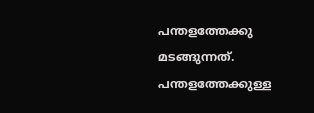പന്തളത്തേക്കു മടങ്ങുന്നത്. പന്തളത്തേക്കുള്ള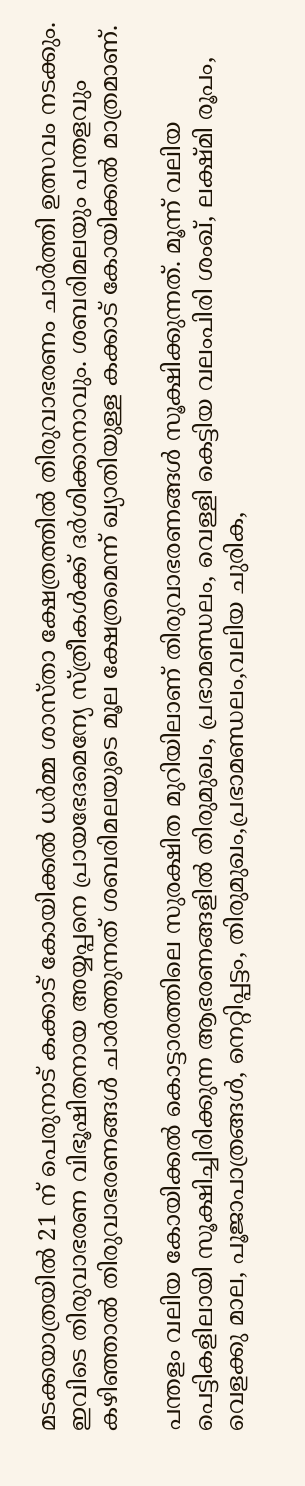മടക്കയാത്രയിൽ 21 ന് പെരുനാട് കക്കാട് കോയിക്കൽ ധർമ്മ ശാസ്താ ക്ഷേത്രത്തിൽ തിരുവാഭരണം ചാർത്തി ഉത്സവം നടക്കും. ഇവിടെ തിരുവാഭരണ വിഭൂഷിതനായ അയ്യപ്പനെ പ്രായഭേദമെന്യേ സ്ത്രീകൾക്ക് ദർശിക്കാനാവും. ശബരിമലയും പന്തളവും കഴിഞ്ഞാൽ തിരുവാഭരണങ്ങൾ ചാർത്തുന്നത് ശബരിമലയുടെ മൂല ക്ഷേത്രമെന്ന് ഖ്യാതിയുള്ള കക്കാട് കോയിക്കൽ മാത്രമാണ്.

പന്തളം വലിയ കോയിക്കൽ കൊട്ടാരത്തിലെ സുരക്ഷിത മുറിയിലാണ് തിരുവാഭരണങ്ങൾ സൂക്ഷിക്കുന്നത്. മൂന്ന് വലിയ പെട്ടികളിലായി സൂക്ഷിച്ചിരിക്കുന്ന ആഭരണങ്ങളിൽ തിരുമുഖം, പ്രഭാമണ്ഡലം, വെള്ളി കെട്ടിയ വലംപിരി ശംഖ്, ലക്ഷ്മി രൂപം, വെളക്കു മാല, പൂജാപാത്രങ്ങൾ, നെറ്റിപ്പട്ടം, തിരുമുഖം,പ്രഭാമണ്ഡലം,വലിയ ചുരിക,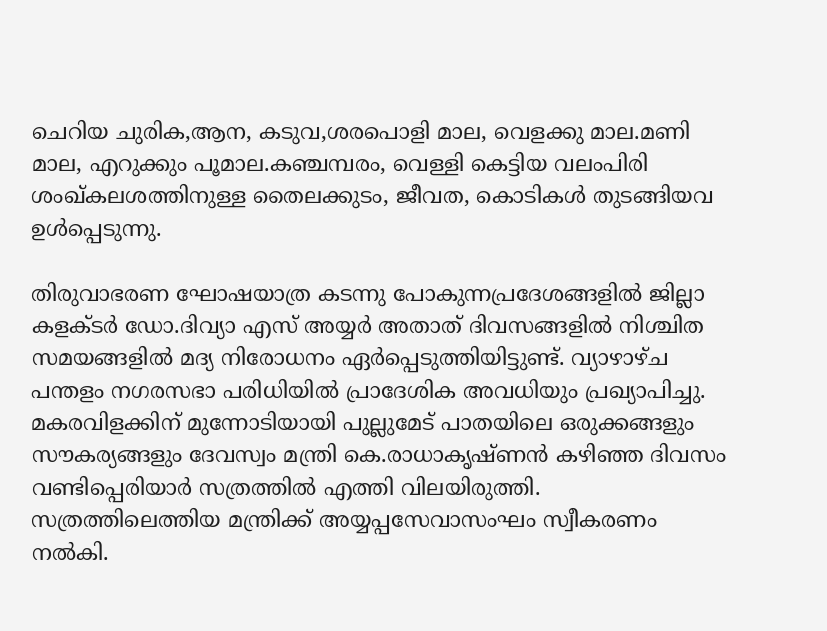ചെറിയ ചുരിക,ആന, കടുവ,ശരപൊളി മാല, വെളക്കു മാല.മണി മാല, എറുക്കും പൂമാല.കഞ്ചമ്പരം, വെള്ളി കെട്ടിയ വലംപിരി ശംഖ്കലശത്തിനുള്ള തൈലക്കുടം, ജീവത, കൊടികൾ തുടങ്ങിയവ ഉൾപ്പെടുന്നു.

തിരുവാഭരണ ഘോഷയാത്ര കടന്നു പോകുന്നപ്രദേശങ്ങളിൽ ജില്ലാ കളക്ടർ ഡോ.ദിവ്യാ എസ് അയ്യർ അതാത് ദിവസങ്ങളിൽ നിശ്ചിത സമയങ്ങളിൽ മദ്യ നിരോധനം ഏർപ്പെടുത്തിയിട്ടുണ്ട്. വ്യാഴാഴ്ച പന്തളം നഗരസഭാ പരിധിയിൽ പ്രാദേശിക അവധിയും പ്രഖ്യാപിച്ചു. മകരവിളക്കിന് മുന്നോടിയായി പുല്ലുമേട് പാതയിലെ ഒരുക്കങ്ങളും സൗകര്യങ്ങളും ദേവസ്വം മന്ത്രി കെ.രാധാകൃഷ്ണൻ കഴിഞ്ഞ ദിവസം വണ്ടിപ്പെരിയാർ സത്രത്തിൽ എത്തി വിലയിരുത്തി. സത്രത്തിലെത്തിയ മന്ത്രിക്ക് അയ്യപ്പസേവാസംഘം സ്വീകരണം നൽകി.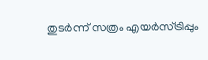തുടർന്ന് സത്രം എയർസ്ട്രിപ്പും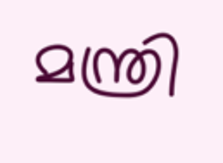മന്ത്രി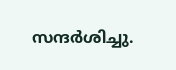സന്ദർശിച്ചു.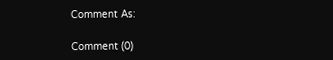Comment As:

Comment (0)